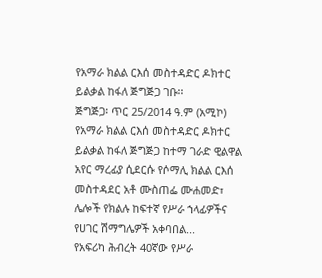የአማራ ክልል ርእሰ መስተዳድር ዶክተር ይልቃል ከፋለ ጅግጅጋ ገቡ፡፡
ጅግጅጋ፡ ጥር 25/2014 ዓ.ም (አሚኮ) የአማራ ክልል ርእሰ መስተዳድር ዶክተር ይልቃል ከፋለ ጅግጅጋ ከተማ ገራድ ዊልዋል አየር ማረፊያ ሲደርሱ የሶማሊ ክልል ርእሰ መስተዳደር አቶ ሙስጠፌ ሙሐመድ፣ ሌሎች የክልሉ ከፍተኛ የሥራ ኀላፊዎችና የሀገር ሽማግሌዎች አቀባበል...
የአፍሪካ ሕብረት 40ኛው የሥራ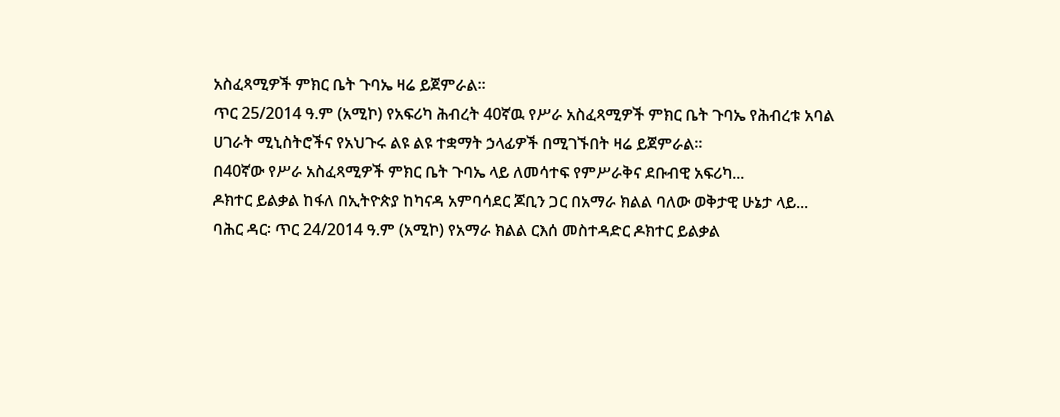አስፈጻሚዎች ምክር ቤት ጉባኤ ዛሬ ይጀምራል፡፡
ጥር 25/2014 ዓ.ም (አሚኮ) የአፍሪካ ሕብረት 40ኛዉ የሥራ አስፈጻሚዎች ምክር ቤት ጉባኤ የሕብረቱ አባል ሀገራት ሚኒስትሮችና የአህጉሩ ልዩ ልዩ ተቋማት ኃላፊዎች በሚገኙበት ዛሬ ይጀምራል።
በ40ኛው የሥራ አስፈጻሚዎች ምክር ቤት ጉባኤ ላይ ለመሳተፍ የምሥራቅና ደቡብዊ አፍሪካ...
ዶክተር ይልቃል ከፋለ በኢትዮጵያ ከካናዳ አምባሳደር ጆቢን ጋር በአማራ ክልል ባለው ወቅታዊ ሁኔታ ላይ...
ባሕር ዳር፡ ጥር 24/2014 ዓ.ም (አሚኮ) የአማራ ክልል ርእሰ መስተዳድር ዶክተር ይልቃል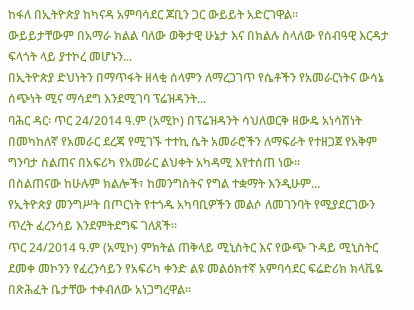ከፋለ በኢትዮጵያ ከካናዳ አምባሳደር ጆቢን ጋር ውይይት አድርገዋል፡፡
ውይይታቸውም በአማራ ክልል ባለው ወቅታዊ ሁኔታ እና በክልሉ ስላለው የሰብዓዊ እርዳታ ፍላጎት ላይ ያተኮረ መሆኑን...
በኢትዮጵያ ድህነትን በማጥፋት ዘላቂ ሰላምን ለማረጋገጥ የሴቶችን የአመራርነትና ውሳኔ ሰጭነት ሚና ማሳደግ እንደሚገባ ፕሬዝዳንት...
ባሕር ዳር፡ ጥር 24/2014 ዓ.ም (አሚኮ) በፕሬዝዳንት ሳህለወርቅ ዘውዴ አነሳሽነት በመካከለኛ የአመራር ደረጃ የሚገኙ ተተኪ ሴት አመራሮችን ለማፍራት የተዘጋጀ የአቅም ግንባታ ስልጠና በአፍሪካ የአመራር ልህቀት አካዳሚ እየተሰጠ ነው፡፡
በስልጠናው ከሁሉም ክልሎች፣ ከመንግስትና የግል ተቋማት እንዲሁም...
የኢትዮጵያ መንግሥት በጦርነት የተጎዱ አካባቢዎችን መልሶ ለመገንባት የሚያደርገውን ጥረት ፈረንሳይ እንደምትደግፍ ገለጸች፡፡
ጥር 24/2014 ዓ.ም (አሚኮ) ምክትል ጠቅላይ ሚኒስትር እና የውጭ ጉዳይ ሚኒስትር ደመቀ መኮንን የፈረንሳይን የአፍሪካ ቀንድ ልዩ መልዕክተኛ አምባሳደር ፍሬድሪክ ክላቬዬ በጽሕፈት ቤታቸው ተቀብለው አነጋግረዋል፡፡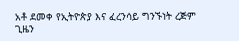አቶ ደመቀ የኢትዮጵያ እና ፈረንሳይ ግንኙነት ረጅም ጊዜን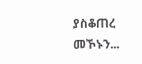ያስቆጠረ መኾኑን...